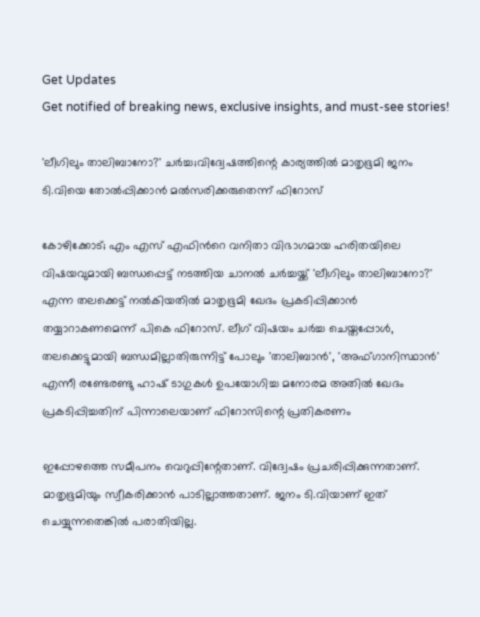Get Updates
Get notified of breaking news, exclusive insights, and must-see stories!

'ലീഗിലും താലിബാനോ?' ചർച്ച;വിദ്വേഷത്തിന്റെ കാര്യത്തിൽ മാതൃഭൂമി ജനം ടി.വിയെ തോൽപ്പിക്കാൻ മൽസരിക്കരുതെന്ന് ഫിറോസ്

കോഴിക്കോട്; എം എസ് എഫിന്‍റെ വനിതാ വിഭാഗമായ ഹരിതയിലെ വിഷയവുമായി ബന്ധപ്പെട്ട് നടത്തിയ ചാനൽ ചർച്ചയ്ക്ക് 'ലീഗിലും താലിബാനോ?' എന്ന തലക്കെട്ട് നൽകിയതിൽ മാതൃഭൂമി ഖേദം പ്രകടിപ്പിക്കാൻ തയ്യാറാകണമെന്ന് പികെ ഫിറോസ്. ലീഗ് വിഷയം ചർച്ച ചെയ്തപ്പോൾ, തലക്കെട്ടുമായി ബന്ധമില്ലാതിരുന്നിട്ട് പോലും 'താലിബാൻ', 'അഫ്ഗാനിസ്ഥാൻ' എന്നീ രണ്ടേരണ്ടു ഹാഷ് ടാഗുകൾ ഉപയോഗിച്ച മനോരമ അതിൽ ഖേദം പ്രകടിപ്പിച്ചതിന് പിന്നാലെയാണ് ഫിറോസിന്റെ പ്രതികരണം

ഇപ്പോഴത്തെ സമീപനം വെറുപ്പിന്റേതാണ്. വിദ്വേഷം പ്രചരിപ്പിക്കുന്നതാണ്. മാതൃഭൂമിയും സ്വീകരിക്കാൻ പാടില്ലാത്തതാണ്. ജനം ടി.വിയാണ് ഇത് ചെയ്യുന്നതെങ്കിൽ പരാതിയില്ല.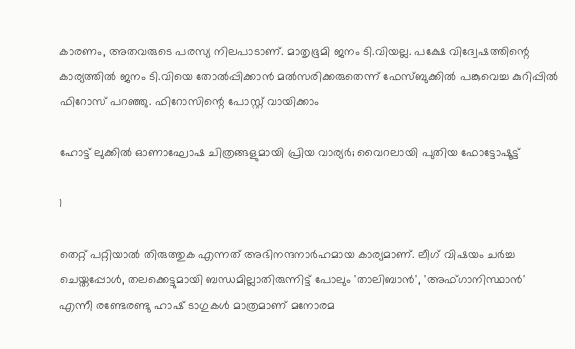കാരണം, അതവരുടെ പരസ്യ നിലപാടാണ്. മാതൃഭൂമി ജനം ടി.വിയല്ല. പക്ഷേ വിദ്വേഷത്തിന്റെ കാര്യത്തിൽ ജനം ടി.വിയെ തോൽപ്പിക്കാൻ മൽസരിക്കരുതെന്ന് ഫേസ്ബുക്കിൽ പങ്കുവെച്ച കുറിപ്പിൽ ഫിറോസ് പറഞ്ഞു. ഫിറോസിന്റെ പോസ്റ്റ് വായിക്കാം

ഹോട്ട് ലുക്കില്‍ ഓണാഘോഷ ചിത്രങ്ങളുമായി പ്രിയ വാര്യര്‍; വൈറലായി പുതിയ ഫോട്ടോഷൂട്ട്

1

തെറ്റ് പറ്റിയാൽ തിരുത്തുക എന്നത് അഭിനന്ദനാർഹമായ കാര്യമാണ്. ലീഗ് വിഷയം ചർച്ച ചെയ്തപ്പോൾ, തലക്കെട്ടുമായി ബന്ധമില്ലാതിരുന്നിട്ട് പോലും 'താലിബാൻ', 'അഫ്ഗാനിസ്ഥാൻ' എന്നീ രണ്ടേരണ്ടു ഹാഷ് ടാഗുകൾ മാത്രമാണ് മനോരമ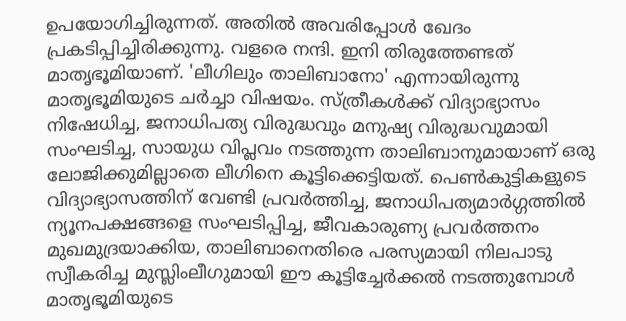ഉപയോഗിച്ചിരുന്നത്. അതിൽ അവരിപ്പോൾ ഖേദം പ്രകടിപ്പിച്ചിരിക്കുന്നു. വളരെ നന്ദി. ഇനി തിരുത്തേണ്ടത് മാതൃഭൂമിയാണ്. 'ലീഗിലും താലിബാനോ' എന്നായിരുന്നു മാതൃഭൂമിയുടെ ചർച്ചാ വിഷയം. സ്ത്രീകൾക്ക് വിദ്യാഭ്യാസം നിഷേധിച്ച, ജനാധിപത്യ വിരുദ്ധവും മനുഷ്യ വിരുദ്ധവുമായി സംഘടിച്ച, സായുധ വിപ്ലവം നടത്തുന്ന താലിബാനുമായാണ് ഒരു ലോജിക്കുമില്ലാതെ ലീഗിനെ കൂട്ടിക്കെട്ടിയത്. പെൺകുട്ടികളുടെ വിദ്യാഭ്യാസത്തിന് വേണ്ടി പ്രവർത്തിച്ച, ജനാധിപത്യമാർഗ്ഗത്തിൽ ന്യൂനപക്ഷങ്ങളെ സംഘടിപ്പിച്ച, ജീവകാരുണ്യ പ്രവർത്തനം മുഖമുദ്രയാക്കിയ, താലിബാനെതിരെ പരസ്യമായി നിലപാടു സ്വീകരിച്ച മുസ്ലിംലീഗുമായി ഈ കൂട്ടിച്ചേർക്കൽ നടത്തുമ്പോൾ മാതൃഭൂമിയുടെ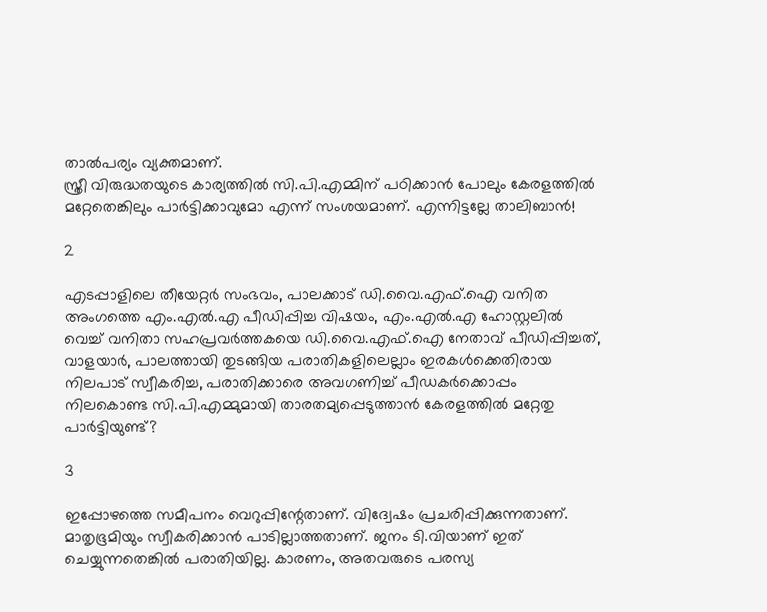താൽപര്യം വ്യക്തമാണ്.
സ്ത്രീ വിരുദ്ധതയുടെ കാര്യത്തിൽ സി.പി.എമ്മിന് പഠിക്കാൻ പോലും കേരളത്തിൽ മറ്റേതെങ്കിലും പാർട്ടിക്കാവുമോ എന്ന് സംശയമാണ്. എന്നിട്ടല്ലേ താലിബാൻ!

2

എടപ്പാളിലെ തീയേറ്റർ സംഭവം, പാലക്കാട് ഡി.വൈ.എഫ്.ഐ വനിത അംഗത്തെ എം.എൽ.എ പീഡിപ്പിച്ച വിഷയം, എം.എൽ.എ ഹോസ്റ്റലിൽ വെച്ച് വനിതാ സഹപ്രവർത്തകയെ ഡി.വൈ.എഫ്.ഐ നേതാവ് പീഡിപ്പിച്ചത്, വാളയാർ, പാലത്തായി തുടങ്ങിയ പരാതികളിലെല്ലാം ഇരകൾക്കെതിരായ നിലപാട് സ്വീകരിച്ച, പരാതിക്കാരെ അവഗണിച്ച് പീഡകർക്കൊപ്പം നിലകൊണ്ട സി.പി.എമ്മുമായി താരതമ്യപ്പെടുത്താൻ കേരളത്തിൽ മറ്റേതു പാർട്ടിയുണ്ട്?

3

ഇപ്പോഴത്തെ സമീപനം വെറുപ്പിന്റേതാണ്. വിദ്വേഷം പ്രചരിപ്പിക്കുന്നതാണ്. മാതൃഭൂമിയും സ്വീകരിക്കാൻ പാടില്ലാത്തതാണ്. ജനം ടി.വിയാണ് ഇത് ചെയ്യുന്നതെങ്കിൽ പരാതിയില്ല. കാരണം, അതവരുടെ പരസ്യ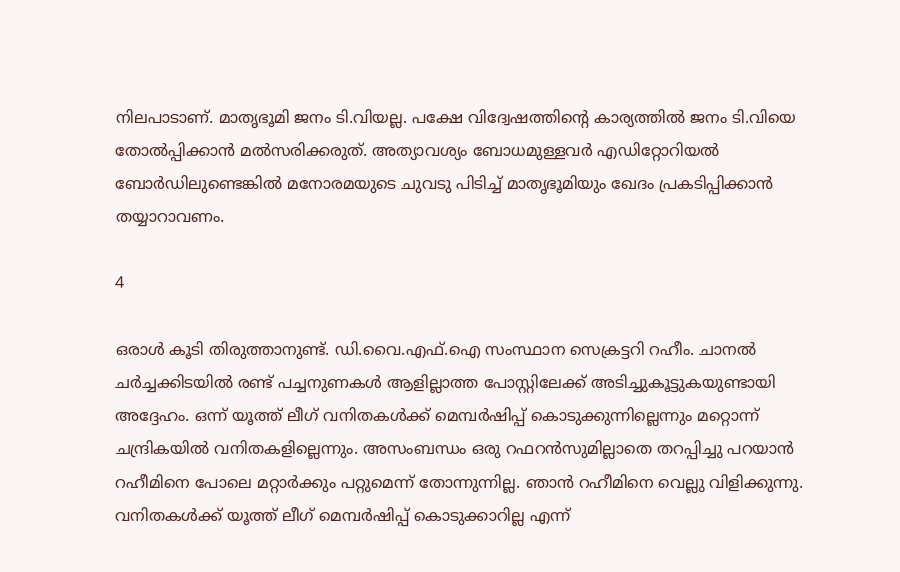നിലപാടാണ്. മാതൃഭൂമി ജനം ടി.വിയല്ല. പക്ഷേ വിദ്വേഷത്തിന്റെ കാര്യത്തിൽ ജനം ടി.വിയെ തോൽപ്പിക്കാൻ മൽസരിക്കരുത്. അത്യാവശ്യം ബോധമുള്ളവർ എഡിറ്റോറിയൽ ബോർഡിലുണ്ടെങ്കിൽ മനോരമയുടെ ചുവടു പിടിച്ച് മാതൃഭൂമിയും ഖേദം പ്രകടിപ്പിക്കാൻ തയ്യാറാവണം.

4

ഒരാൾ കൂടി തിരുത്താനുണ്ട്. ഡി.വൈ.എഫ്.ഐ സംസ്ഥാന സെക്രട്ടറി റഹീം. ചാനൽ ചർച്ചക്കിടയിൽ രണ്ട് പച്ചനുണകൾ ആളില്ലാത്ത പോസ്റ്റിലേക്ക് അടിച്ചുകൂട്ടുകയുണ്ടായി അദ്ദേഹം. ഒന്ന് യൂത്ത് ലീഗ് വനിതകൾക്ക് മെമ്പർഷിപ്പ് കൊടുക്കുന്നില്ലെന്നും മറ്റൊന്ന് ചന്ദ്രികയിൽ വനിതകളില്ലെന്നും. അസംബന്ധം ഒരു റഫറൻസുമില്ലാതെ തറപ്പിച്ചു പറയാൻ റഹീമിനെ പോലെ മറ്റാർക്കും പറ്റുമെന്ന് തോന്നുന്നില്ല. ഞാൻ റഹീമിനെ വെല്ലു വിളിക്കുന്നു. വനിതകൾക്ക് യൂത്ത് ലീഗ് മെമ്പർഷിപ്പ് കൊടുക്കാറില്ല എന്ന്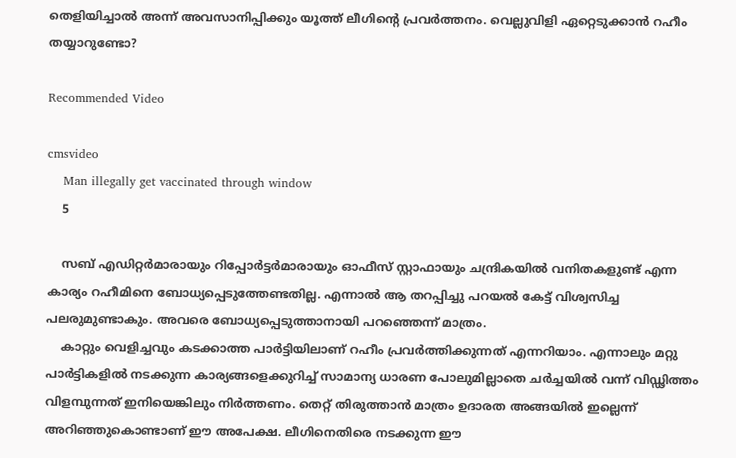തെളിയിച്ചാൽ അന്ന് അവസാനിപ്പിക്കും യൂത്ത് ലീഗിന്റെ പ്രവർത്തനം. വെല്ലുവിളി ഏറ്റെടുക്കാൻ റഹീം തയ്യാറുണ്ടോ?

Recommended Video

cmsvideo
    Man illegally get vaccinated through window
    5

    സബ് എഡിറ്റർമാരായും റിപ്പോർട്ടർമാരായും ഓഫീസ് സ്റ്റാഫായും ചന്ദ്രികയിൽ വനിതകളുണ്ട് എന്ന കാര്യം റഹീമിനെ ബോധ്യപ്പെടുത്തേണ്ടതില്ല. എന്നാൽ ആ തറപ്പിച്ചു പറയൽ കേട്ട് വിശ്വസിച്ച പലരുമുണ്ടാകും. അവരെ ബോധ്യപ്പെടുത്താനായി പറഞ്ഞെന്ന് മാത്രം.
    കാറ്റും വെളിച്ചവും കടക്കാത്ത പാർട്ടിയിലാണ് റഹീം പ്രവർത്തിക്കുന്നത് എന്നറിയാം. എന്നാലും മറ്റു പാർട്ടികളിൽ നടക്കുന്ന കാര്യങ്ങളെക്കുറിച്ച് സാമാന്യ ധാരണ പോലുമില്ലാതെ ചർച്ചയിൽ വന്ന് വിഡ്ഢിത്തം വിളമ്പുന്നത് ഇനിയെങ്കിലും നിർത്തണം. തെറ്റ് തിരുത്താൻ മാത്രം ഉദാരത അങ്ങയിൽ ഇല്ലെന്ന് അറിഞ്ഞുകൊണ്ടാണ് ഈ അപേക്ഷ. ലീഗിനെതിരെ നടക്കുന്ന ഈ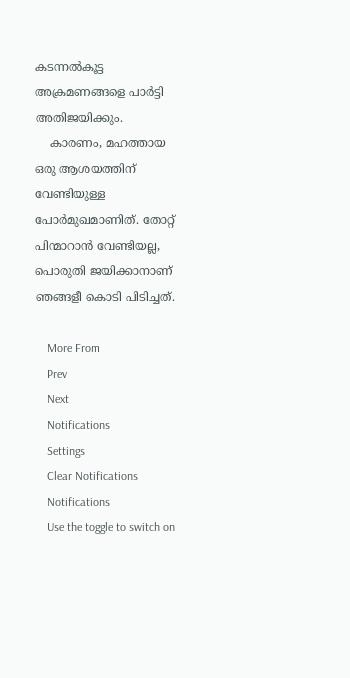കടന്നൽകൂട്ട അക്രമണങ്ങളെ പാർട്ടി അതിജയിക്കും.
    കാരണം, മഹത്തായ ഒരു ആശയത്തിന് വേണ്ടിയുള്ള പോർമുഖമാണിത്. തോറ്റ് പിന്മാറാൻ വേണ്ടിയല്ല, പൊരുതി ജയിക്കാനാണ് ഞങ്ങളീ കൊടി പിടിച്ചത്.

    More From
    Prev
    Next
    Notifications
    Settings
    Clear Notifications
    Notifications
    Use the toggle to switch on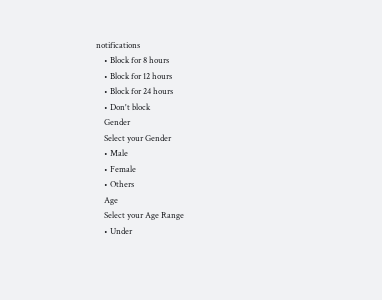notifications
    • Block for 8 hours
    • Block for 12 hours
    • Block for 24 hours
    • Don't block
    Gender
    Select your Gender
    • Male
    • Female
    • Others
    Age
    Select your Age Range
    • Under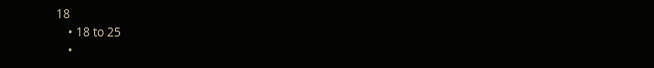18
    • 18 to 25
    •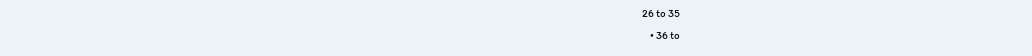26 to 35
    • 36 to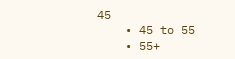45
    • 45 to 55
    • 55+